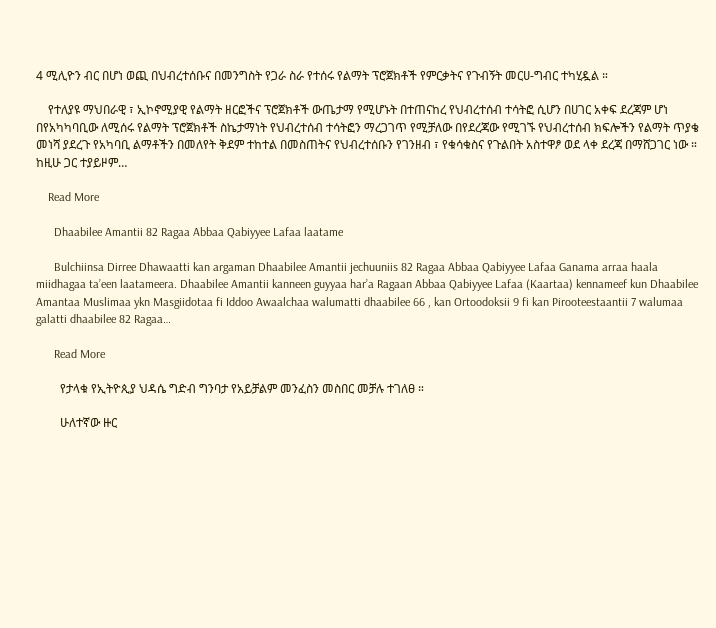4 ሚሊዮን ብር በሆነ ወጪ በህብረተሰቡና በመንግስት የጋራ ስራ የተሰሩ የልማት ፕሮጀክቶች የምርቃትና የጉብኝት መርሀ-ግብር ተካሂዷል ።

    የተለያዩ ማህበራዊ ፣ ኢኮኖሚያዊ የልማት ዘርፎችና ፕሮጀክቶች ውጤታማ የሚሆኑት በተጠናከረ የህብረተሰብ ተሳትፎ ሲሆን በሀገር አቀፍ ደረጃም ሆነ በየአካካባቢው ለሚሰሩ የልማት ፕሮጀክቶች ስኬታማነት የህብረተሰብ ተሳትፎን ማረጋገጥ የሚቻለው በየደረጃው የሚገኙ የህብረተሰብ ክፍሎችን የልማት ጥያቄ መነሻ ያደረጉ የአካባቢ ልማቶችን በመለየት ቅደም ተከተል በመስጠትና የህብረተሰቡን የገንዘብ ፣ የቁሳቁስና የጉልበት አስተዋፆ ወደ ላቀ ደረጃ በማሸጋገር ነው ። ከዚሁ ጋር ተያይዞም…

    Read More

      Dhaabilee Amantii 82 Ragaa Abbaa Qabiyyee Lafaa laatame

      Bulchiinsa Dirree Dhawaatti kan argaman Dhaabilee Amantii jechuuniis 82 Ragaa Abbaa Qabiyyee Lafaa Ganama arraa haala miidhagaa ta’een laatameera. Dhaabilee Amantii kanneen guyyaa har’a Ragaan Abbaa Qabiyyee Lafaa (Kaartaa) kennameef kun Dhaabilee Amantaa Muslimaa ykn Masgiidotaa fi Iddoo Awaalchaa walumatti dhaabilee 66 , kan Ortoodoksii 9 fi kan Pirooteestaantii 7 walumaa galatti dhaabilee 82 Ragaa…

      Read More

        የታላቁ የኢትዮጲያ ህዳሴ ግድብ ግንባታ የአይቻልም መንፈስን መስበር መቻሉ ተገለፀ ።

        ሁለተኛው ዙር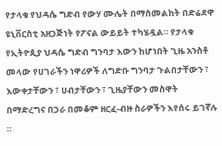የታላቁ የህዳሴ ግድብ የውሃ ሙሌት በማስመልከት በድሬደዋ ዩኒቨርስቲ አዘጋጅነት የፖናል ውይይት ተካሄዷል። የታላቁ የኢትዮጲያ ህዳሴ ግድብ ግንባታ እውን ከሆነበት ጊዜ አንስቶ መላው የሀገራችን ነዋሪዎች ለግድቡ ግንባታ ጉልበታቸውን ፣ እውቀታቸውን ፣ ሀብታቸውን ፣ ጊዜያቸውን መስዋት በማድረግና በጋራ በመቆም ዘርፈ-ብዙ ስራዎችን እየሰሩ ይገኛሉ ።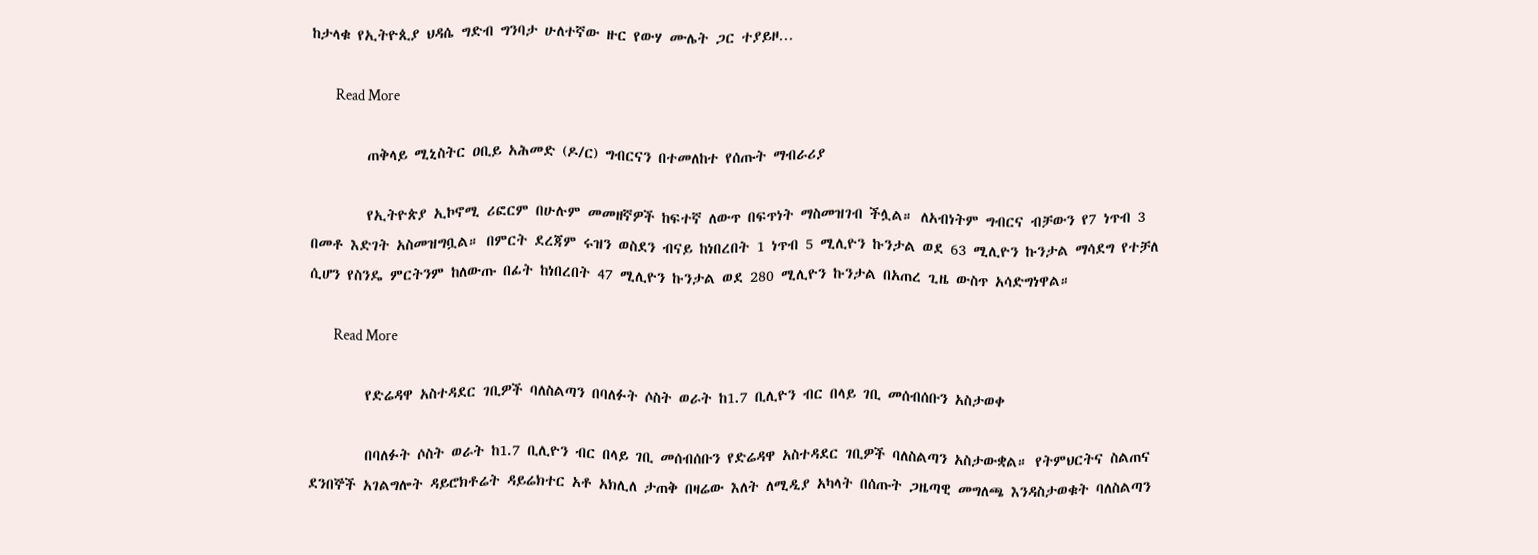ከታላቁ የኢትዮጲያ ህዳሴ ግድብ ግንባታ ሁለተኛው ዙር የውሃ ሙሌት ጋር ተያይዞ…

        Read More

        ጠቅላይ ሚኒስትር ዐቢይ አሕመድ (ዶ/ር) ግብርናን በተመለከተ የሰጡት ማብራሪያ

        የኢትዮጵያ ኢኮኖሚ ሪፎርም በሁሉም መመዘኛዎች ከፍተኛ ለውጥ በፍጥነት ማስመዝገብ ችሏል። ለአብነትም ግብርና ብቻውን የ7 ነጥብ 3 በመቶ እድገት አስመዝግቧል። በምርት ደረጃም ሩዝን ወስደን ብናይ ከነበረበት 1 ነጥብ 5 ሚሊዮን ኩንታል ወደ 63 ሚሊዮን ኩንታል ማሳደግ የተቻለ ሲሆን የስንዴ ምርትንም ከለውጡ በፊት ከነበረበት 47 ሚሊዮን ኩንታል ወደ 280 ሚሊዮን ኩንታል በአጠረ ጊዜ ውስጥ አሳድግነዋል።

        Read More

        የድሬዳዋ አስተዳደር ገቢዎች ባለስልጣን በባለፉት ሶስት ወራት ከ1.7 ቢሊዮን ብር በላይ ገቢ መሰብሰቡን አስታወቀ

        በባለፉት ሶስት ወራት ከ1.7 ቢሊዮን ብር በላይ ገቢ መሰብሰቡን የድሬዳዋ አስተዳደር ገቢዎች ባለስልጣን አስታውቋል። የትምህርትና ስልጠና ደንበኞች አገልግሎት ዳይሮክቶሬት ዳይሬክተር አቶ አክሊለ ታጠቅ በዛሬው እለት ለሚዲያ አካላት በሰጡት ጋዜጣዊ መግለጫ እንዳስታወቁት ባለስልጣን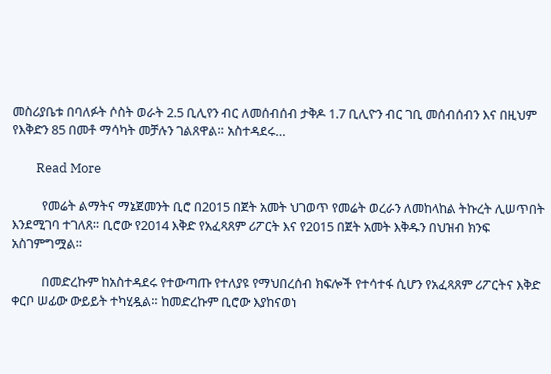መስሪያቤቱ በባለፉት ሶስት ወራት 2.5 ቢሊየን ብር ለመሰብሰብ ታቅዶ 1.7 ቢሊዮን ብር ገቢ መሰብሰብን እና በዚህም የእቅድን 85 በመቶ ማሳካት መቻሉን ገልጸዋል። አስተዳደሩ…

        Read More

          የመሬት ልማትና ማኔጀመንት ቢሮ በ2015 በጀት አመት ህገወጥ የመሬት ወረራን ለመከላከል ትኩረት ሊሠጥበት እንደሚገባ ተገለጸ። ቢሮው የ2014 እቅድ የአፈጻጸም ሪፖርት እና የ2015 በጀት አመት እቅዱን በህዝብ ክንፍ አስገምግሟል።

          በመድረኩም ከአስተዳደሩ የተውጣጡ የተለያዩ የማህበረሰብ ክፍሎች የተሳተፋ ሲሆን የአፈጻጸም ሪፖርትና እቅድ ቀርቦ ሠፊው ውይይት ተካሂዷል። ከመድረኩም ቢሮው እያከናወነ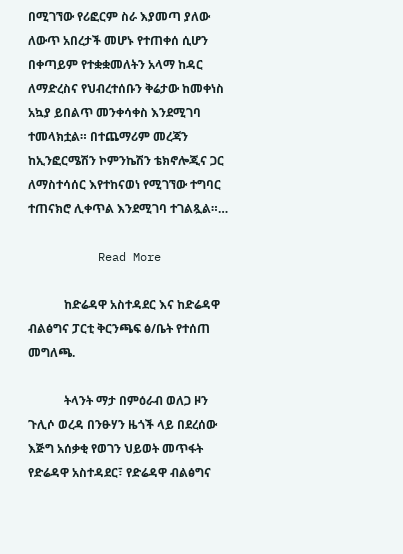በሚገኘው የሪፎርም ስራ እያመጣ ያለው ለውጥ አበረታች መሆኑ የተጠቀሰ ሲሆን በቀጣይም የተቋቋመለትን አላማ ከዳር ለማድረስና የህብረተሰቡን ቅሬታው ከመቀነስ አኳያ ይበልጥ መንቀሳቀስ እንደሚገባ ተመላክቷል። በተጨማሪም መረጃን ከኢንፎርሜሽን ኮምንኬሽን ቴክኖሎጂና ጋር ለማስተሳሰር እየተከናወነ የሚገኘው ተግባር ተጠናክሮ ሊቀጥል እንደሚገባ ተገልጿል።…

          Read More

            ከድሬዳዋ አስተዳደር እና ከድሬዳዋ ብልፅግና ፓርቲ ቅርንጫፍ ፅ/ቤት የተሰጠ መግለጫ.

            ትላንት ማታ በምዕራብ ወለጋ ዞን ጉሊሶ ወረዳ በንፁሃን ዜጎች ላይ በደረሰው እጅግ አሰቃቂ የወገን ህይወት መጥፋት የድሬዳዋ አስተዳደር፣ የድሬዳዋ ብልፅግና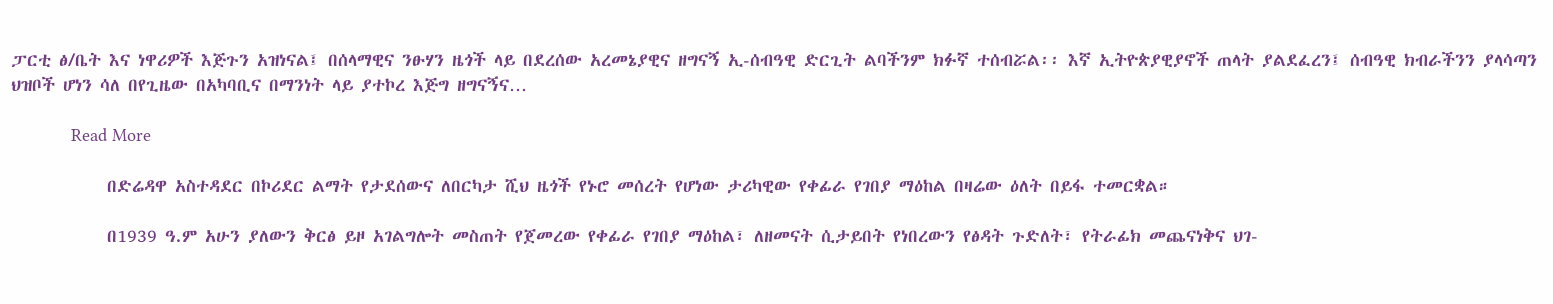ፓርቲ ፅ/ቤት እና ነዋሪዎች እጅጉን አዝነናል፤ በሰላማዊና ንፁሃን ዜጎች ላይ በደረሰው አረመኔያዊና ዘግናኝ ኢ-ሰብዓዊ ድርጊት ልባችንም ክፉኛ ተሰብሯል፡፡ እኛ ኢትዮጵያዊያኖች ጠላት ያልደፈረን፤ ሰብዓዊ ክብራችንን ያላሳጣን ህዝቦች ሆነን ሳለ በየጊዜው በአካባቢና በማንነት ላይ ያተኮረ እጅግ ዘግናኝና…

            Read More

            በድሬዳዋ አስተዳደር በኮሪደር ልማት የታደሰውና ለበርካታ ሺህ ዜጎች የኑሮ መሰረት የሆነው ታሪካዊው የቀፊራ የገበያ ማዕከል በዛሬው ዕለት በይፋ ተመርቋል።

            በ1939 ዓ.ም አሁን ያለውን ቅርፅ ይዞ አገልግሎት መስጠት የጀመረው የቀፊራ የገበያ ማዕከል፣ ለዘመናት ሲታይበት የነበረውን የፅዳት ጉድለት፣ የትራፊክ መጨናነቅና ህገ-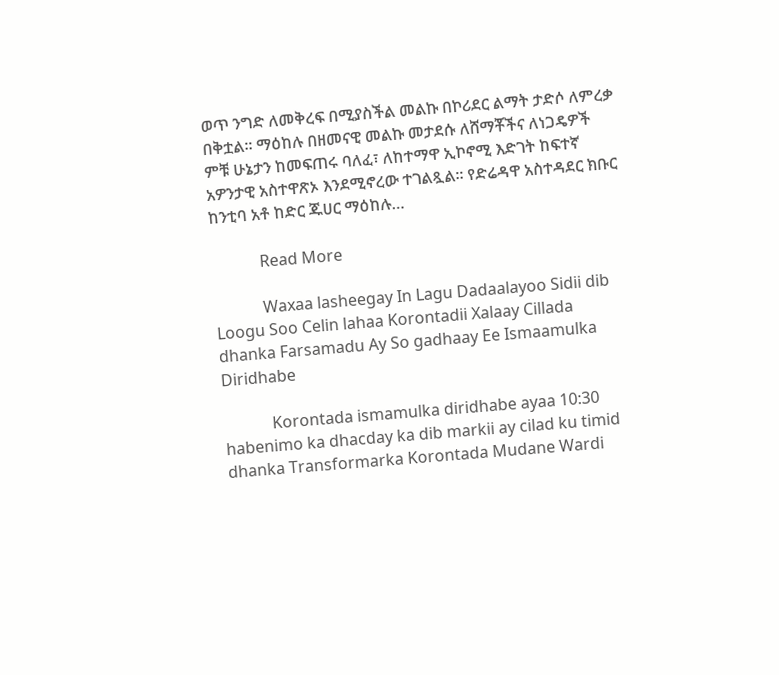ወጥ ንግድ ለመቅረፍ በሚያስችል መልኩ በኮሪደር ልማት ታድሶ ለምረቃ በቅቷል። ማዕከሉ በዘመናዊ መልኩ መታደሱ ለሸማቾችና ለነጋዴዎች ምቹ ሁኔታን ከመፍጠሩ ባለፈ፣ ለከተማዋ ኢኮኖሚ እድገት ከፍተኛ አዎንታዊ አስተዋጽኦ እንደሚኖረው ተገልጿል። የድሬዳዋ አስተዳደር ክቡር ከንቲባ አቶ ከድር ጁሀር ማዕከሉ…

            Read More

            Waxaa lasheegay In Lagu Dadaalayoo Sidii dib Loogu Soo Celin lahaa Korontadii Xalaay Cillada dhanka Farsamadu Ay So gadhaay Ee Ismaamulka Diridhabe

            Korontada ismamulka diridhabe ayaa 10:30 habenimo ka dhacday ka dib markii ay cilad ku timid dhanka Transformarka Korontada Mudane Wardi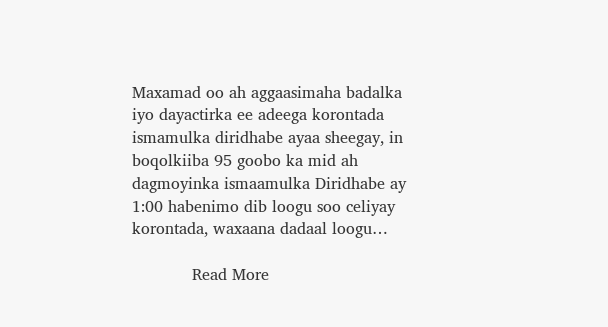Maxamad oo ah aggaasimaha badalka iyo dayactirka ee adeega korontada ismamulka diridhabe ayaa sheegay, in boqolkiiba 95 goobo ka mid ah dagmoyinka ismaamulka Diridhabe ay 1:00 habenimo dib loogu soo celiyay korontada, waxaana dadaal loogu…

            Read More